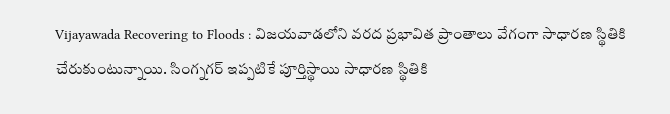Vijayawada Recovering to Floods : విజయవాడలోని వరద ప్రభావిత ప్రాంతాలు వేగంగా సాధారణ స్థితికి చేరుకుంటున్నాయి. సింగ్నగర్ ఇప్పటికే పూర్తిస్థాయి సాధారణ స్థితికి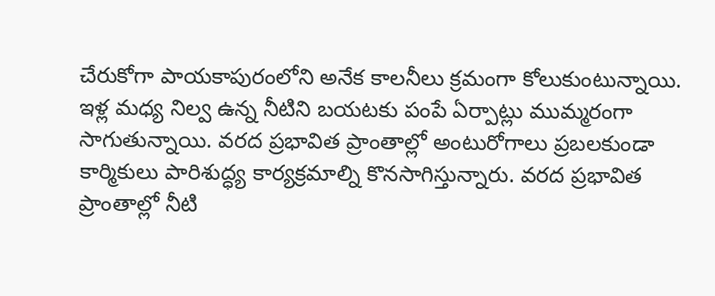చేరుకోగా పాయకాపురంలోని అనేక కాలనీలు క్రమంగా కోలుకుంటున్నాయి. ఇళ్ల మధ్య నిల్వ ఉన్న నీటిని బయటకు పంపే ఏర్పాట్లు ముమ్మరంగా సాగుతున్నాయి. వరద ప్రభావిత ప్రాంతాల్లో అంటురోగాలు ప్రబలకుండా కార్మికులు పారిశుద్ధ్య కార్యక్రమాల్ని కొనసాగిస్తున్నారు. వరద ప్రభావిత ప్రాంతాల్లో నీటి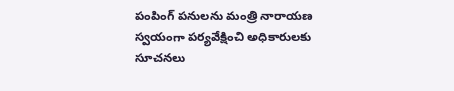పంపింగ్ పనులను మంత్రి నారాయణ స్వయంగా పర్యవేక్షించి అధికారులకు సూచనలు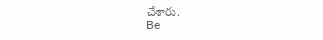చేశారు.
Be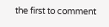the first to comment